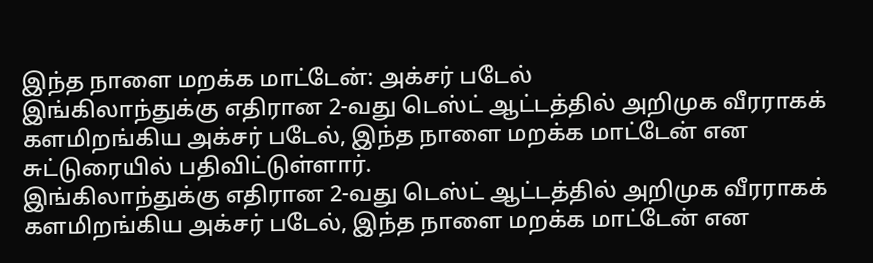இந்த நாளை மறக்க மாட்டேன்: அக்சர் படேல்
இங்கிலாந்துக்கு எதிரான 2-வது டெஸ்ட் ஆட்டத்தில் அறிமுக வீரராகக் களமிறங்கிய அக்சர் படேல், இந்த நாளை மறக்க மாட்டேன் என சுட்டுரையில் பதிவிட்டுள்ளார்.
இங்கிலாந்துக்கு எதிரான 2-வது டெஸ்ட் ஆட்டத்தில் அறிமுக வீரராகக் களமிறங்கிய அக்சர் படேல், இந்த நாளை மறக்க மாட்டேன் என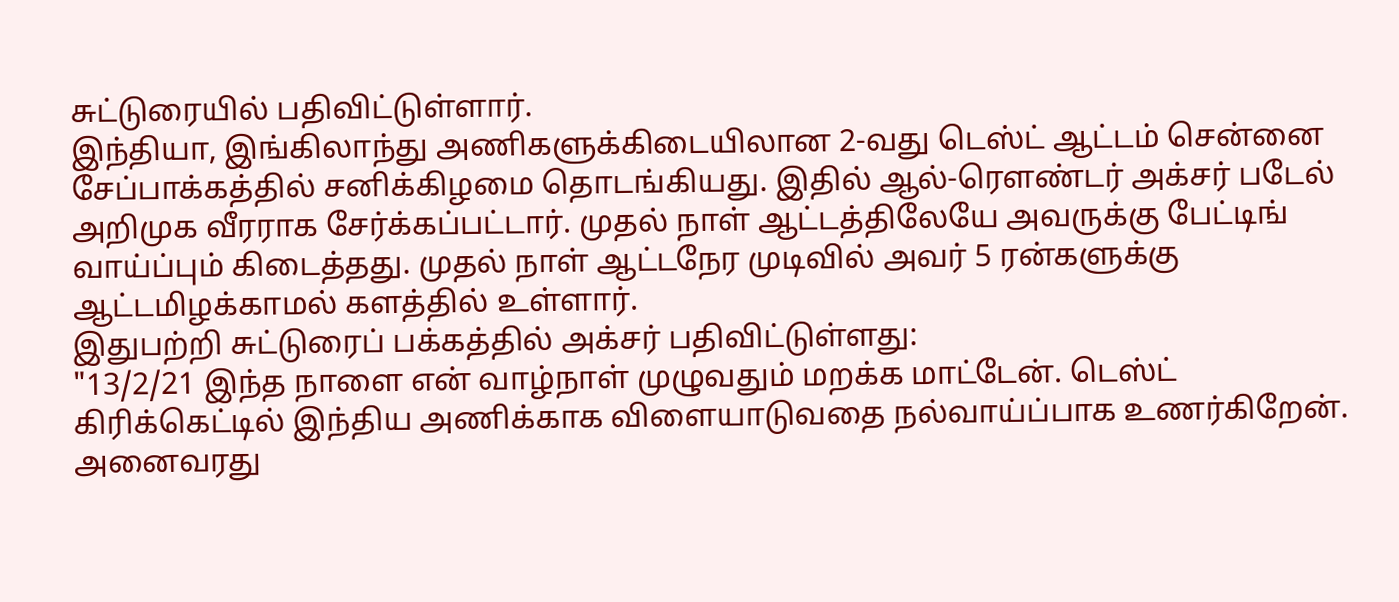சுட்டுரையில் பதிவிட்டுள்ளார்.
இந்தியா, இங்கிலாந்து அணிகளுக்கிடையிலான 2-வது டெஸ்ட் ஆட்டம் சென்னை சேப்பாக்கத்தில் சனிக்கிழமை தொடங்கியது. இதில் ஆல்-ரௌண்டர் அக்சர் படேல் அறிமுக வீரராக சேர்க்கப்பட்டார். முதல் நாள் ஆட்டத்திலேயே அவருக்கு பேட்டிங் வாய்ப்பும் கிடைத்தது. முதல் நாள் ஆட்டநேர முடிவில் அவர் 5 ரன்களுக்கு ஆட்டமிழக்காமல் களத்தில் உள்ளார்.
இதுபற்றி சுட்டுரைப் பக்கத்தில் அக்சர் பதிவிட்டுள்ளது:
"13/2/21 இந்த நாளை என் வாழ்நாள் முழுவதும் மறக்க மாட்டேன். டெஸ்ட் கிரிக்கெட்டில் இந்திய அணிக்காக விளையாடுவதை நல்வாய்ப்பாக உணர்கிறேன். அனைவரது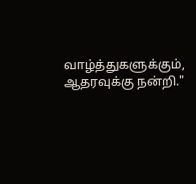வாழ்த்துகளுக்கும், ஆதரவுக்கு நன்றி."